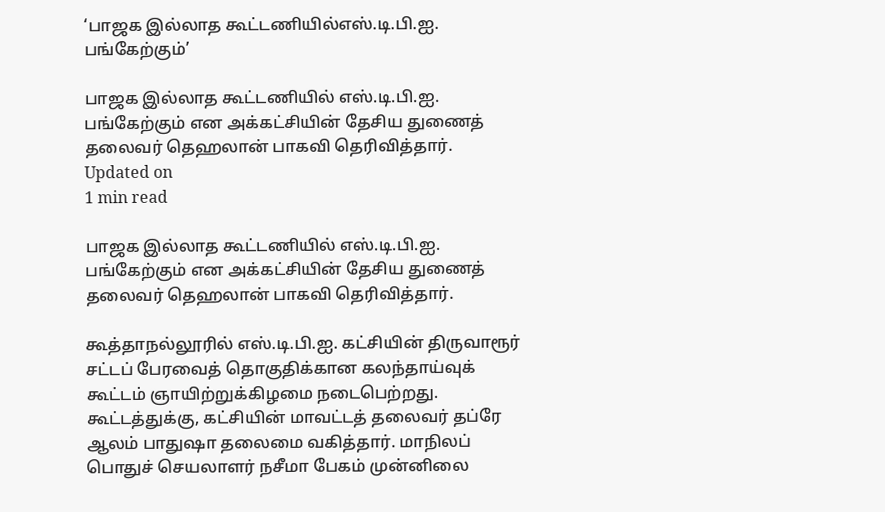‘பாஜக இல்லாத கூட்டணியில்எஸ்.டி.பி.ஐ. பங்கேற்கும்’

பாஜக இல்லாத கூட்டணியில் எஸ்.டி.பி.ஐ. பங்கேற்கும் என அக்கட்சியின் தேசிய துணைத் தலைவர் தெஹலான் பாகவி தெரிவித்தார்.
Updated on
1 min read

பாஜக இல்லாத கூட்டணியில் எஸ்.டி.பி.ஐ. பங்கேற்கும் என அக்கட்சியின் தேசிய துணைத் தலைவர் தெஹலான் பாகவி தெரிவித்தார்.

கூத்தாநல்லூரில் எஸ்.டி.பி.ஐ. கட்சியின் திருவாரூர் சட்டப் பேரவைத் தொகுதிக்கான கலந்தாய்வுக் கூட்டம் ஞாயிற்றுக்கிழமை நடைபெற்றது. கூட்டத்துக்கு, கட்சியின் மாவட்டத் தலைவர் தப்ரே ஆலம் பாதுஷா தலைமை வகித்தார். மாநிலப் பொதுச் செயலாளர் நசீமா பேகம் முன்னிலை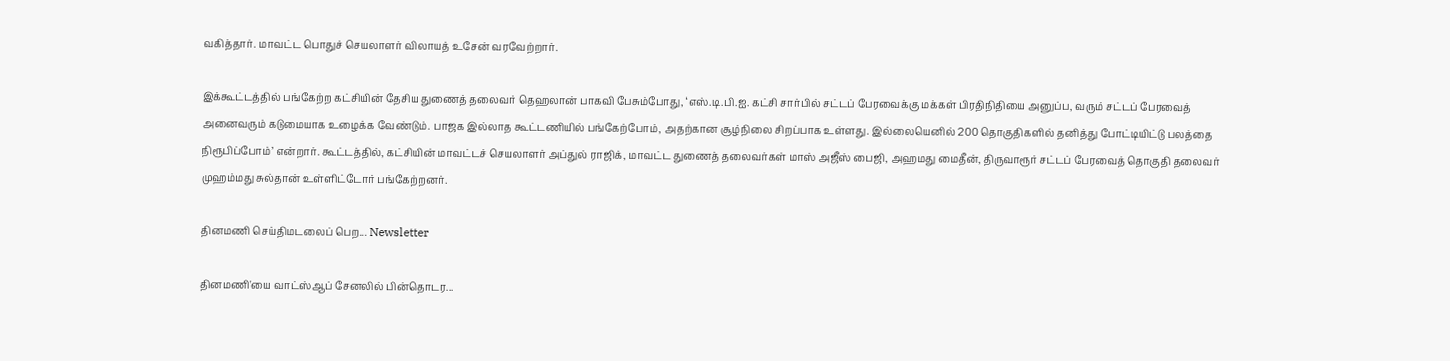வகித்தார். மாவட்ட பொதுச் செயலாளர் விலாயத் உசேன் வரவேற்றார்.

இக்கூட்டத்தில் பங்கேற்ற கட்சியின் தேசிய துணைத் தலைவர் தெஹலான் பாகவி பேசும்போது, ‘எஸ்.டி.பி.ஐ. கட்சி சார்பில் சட்டப் பேரவைக்கு மக்கள் பிரதிநிதியை அனுப்ப, வரும் சட்டப் பேரவைத் அனைவரும் கடுமையாக உழைக்க வேண்டும். பாஜக இல்லாத கூட்டணியில் பங்கேற்போம், அதற்கான சூழ்நிலை சிறப்பாக உள்ளது. இல்லையெனில் 200 தொகுதிகளில் தனித்து போட்டியிட்டு பலத்தை நிரூபிப்போம்’ என்றார். கூட்டத்தில், கட்சியின் மாவட்டச் செயலாளர் அப்துல் ராஜிக், மாவட்ட துணைத் தலைவர்கள் மாஸ் அஜீஸ் பைஜி, அஹமது மைதீன், திருவாரூர் சட்டப் பேரவைத் தொகுதி தலைவர் முஹம்மது சுல்தான் உள்ளிட்டோர் பங்கேற்றனர்.

தினமணி செய்திமடலைப் பெற... Newsletter

தினமணி'யை வாட்ஸ்ஆப் சேனலில் பின்தொடர...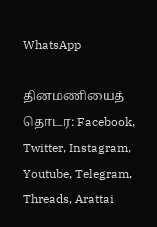WhatsApp

தினமணியைத் தொடர: Facebook, Twitter, Instagram, Youtube, Telegram, Threads, Arattai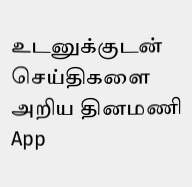உடனுக்குடன் செய்திகளை அறிய தினமணி App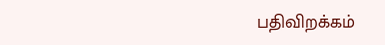பதிவிறக்கம்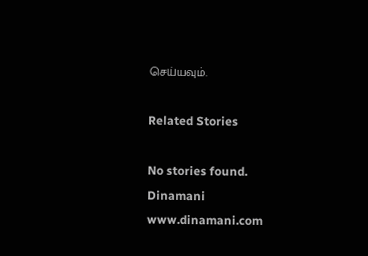செய்யவும்.

Related Stories

No stories found.
Dinamani
www.dinamani.com